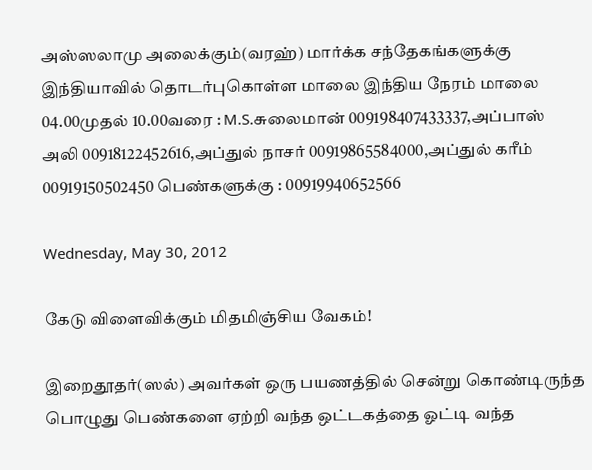அஸ்ஸலாமு அலைக்கும்(வரஹ்) மார்க்க சந்தேகங்களுக்கு இந்தியாவில் தொடர்புகொள்ள மாலை இந்திய நேரம் மாலை 04.00முதல் 10.00வரை : M.S.சுலைமான் 009198407433337,அப்பாஸ் அலி 00918122452616,அப்துல் நாசர் 00919865584000,அப்துல் கரீம் 00919150502450 பெண்களுக்கு : 00919940652566

Wednesday, May 30, 2012

கேடு விளைவிக்கும் மிதமிஞ்சிய வேகம்!

இறைதூதர்(ஸல்) அவர்கள் ஒரு பயணத்தில் சென்று கொண்டிருந்த பொழுது பெண்களை ஏற்றி வந்த ஒட்டகத்தை ஓட்டி வந்த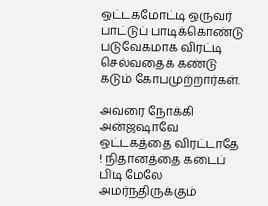ஒட்டகமோட்டி ஒருவர் பாட்டுப் பாடிக்கொண்டு படுவேகமாக விரட்டி செல்வதைக் கண்டு கடும் கோபமுற்றார்கள்.

அவரை நோக்கி அன்ஜஷாவே ஒட்டகத்தை விரட்டாதே ! நிதானத்தை கடைப் பிடி மேலே அமர்நதிருக்கும்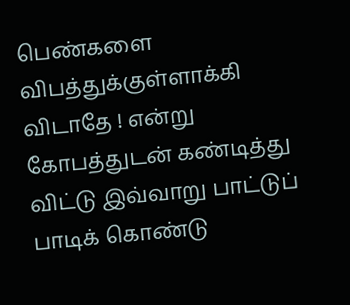பெண்களை விபத்துக்குள்ளாக்கி விடாதே ! என்று கோபத்துடன் கண்டித்து விட்டு இவ்வாறு பாட்டுப் பாடிக் கொண்டு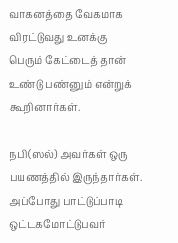வாகனத்தை வேகமாக விரட்டுவது உனக்கு பெரும் கேட்டைத் தான் உண்டு பண்னும் என்றுக் கூறினார்கள்.

நபி(ஸல்) அவர்கள் ஒரு பயணத்தில் இருந்தார்கள். அப்போது பாட்டுப்பாடி ஒட்டகமோட்டுபவர்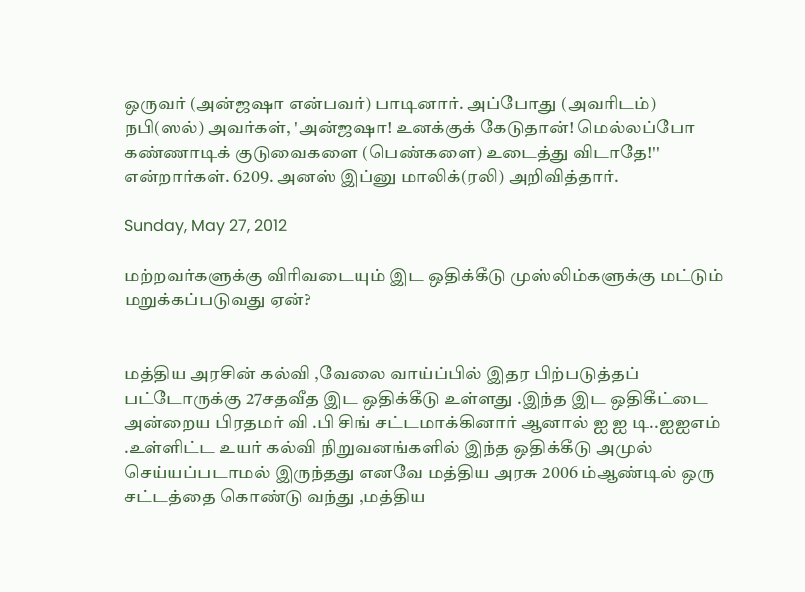ஒருவர் (அன்ஜஷா என்பவர்) பாடினார். அப்போது (அவரிடம்) நபி(ஸல்) அவர்கள், 'அன்ஜஷா! உனக்குக் கேடுதான்! மெல்லப்போ கண்ணாடிக் குடுவைகளை (பெண்களை) உடைத்து விடாதே!'' என்றார்கள். 6209. அனஸ் இப்னு மாலிக்(ரலி) அறிவித்தார்.

Sunday, May 27, 2012

மற்றவர்களுக்கு விரிவடையும் இட ஒதிக்கீடு முஸ்லிம்களுக்கு மட்டும் மறுக்கப்படுவது ஏன்?


மத்திய அரசின் கல்வி ,வேலை வாய்ப்பில் இதர பிற்படுத்தப் பட்டோருக்கு 27சதவீத இட ஒதிக்கீடு உள்ளது .இந்த இட ஒதிகீட்டை அன்றைய பிரதமர் வி .பி சிங் சட்டமாக்கினார் ஆனால் ஐ ஐ டி..ஐஐஎம் .உள்ளிட்ட உயர் கல்வி நிறுவனங்களில் இந்த ஒதிக்கீடு அமுல் செய்யப்படாமல் இருந்தது எனவே மத்திய அரசு 2006 ம்ஆண்டில் ஒரு சட்டத்தை கொண்டு வந்து ,மத்திய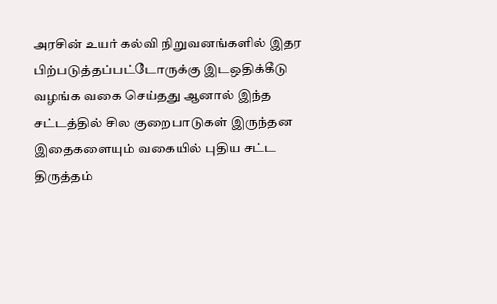அரசின் உயர் கல்வி நிறுவனங்களில் இதர பிற்படுத்தப்பட்டோருக்கு இடஒதிக்கீடு வழங்க வகை செய்தது ஆனால் இந்த சட்டத்தில் சில குறைபாடுகள் இருந்தன இதைகளையும் வகையில் புதிய சட்ட திருத்தம்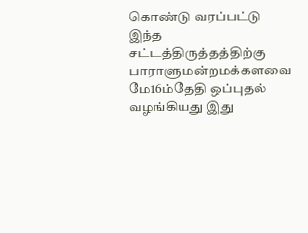கொண்டு வரப்பட்டு இந்த சட்டத்திருத்தத்திற்கு பாராளுமன்றமக்களவை மே16ம்தேதி ஒப்புதல் வழங்கியது இது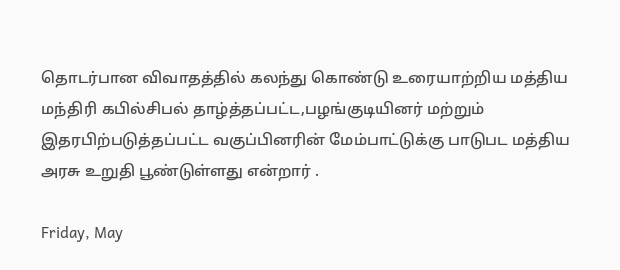தொடர்பான விவாதத்தில் கலந்து கொண்டு உரையாற்றிய மத்திய மந்திரி கபில்சிபல் தாழ்த்தப்பட்ட,பழங்குடியினர் மற்றும் இதரபிற்படுத்தப்பட்ட வகுப்பினரின் மேம்பாட்டுக்கு பாடுபட மத்திய அரசு உறுதி பூண்டுள்ளது என்றார் .

Friday, May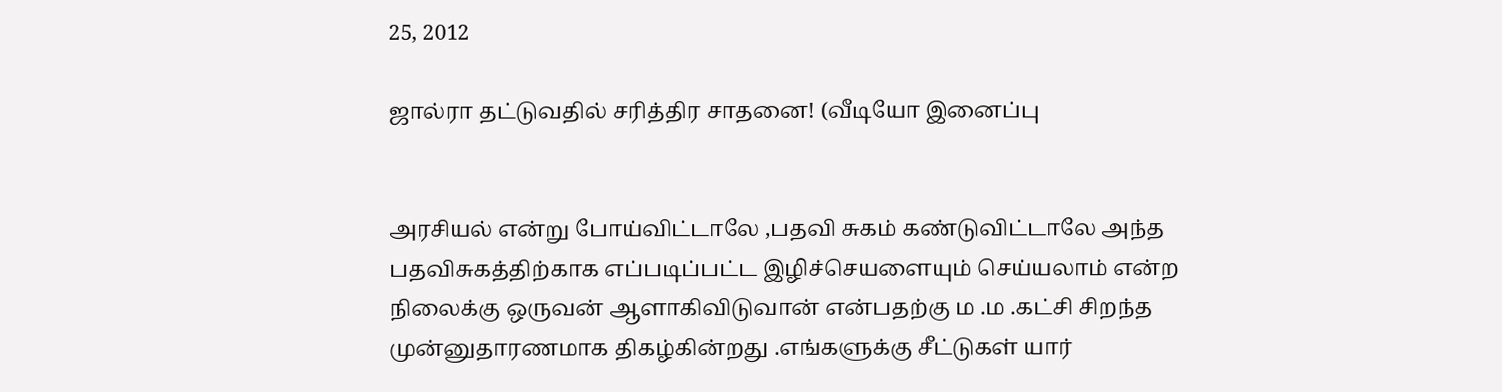25, 2012

ஜால்ரா தட்டுவதில் சரித்திர சாதனை! (வீடியோ இனைப்பு


அரசியல் என்று போய்விட்டாலே ,பதவி சுகம் கண்டுவிட்டாலே அந்த பதவிசுகத்திற்காக எப்படிப்பட்ட இழிச்செயளையும் செய்யலாம் என்ற நிலைக்கு ஒருவன் ஆளாகிவிடுவான் என்பதற்கு ம .ம .கட்சி சிறந்த முன்னுதாரணமாக திகழ்கின்றது .எங்களுக்கு சீட்டுகள் யார்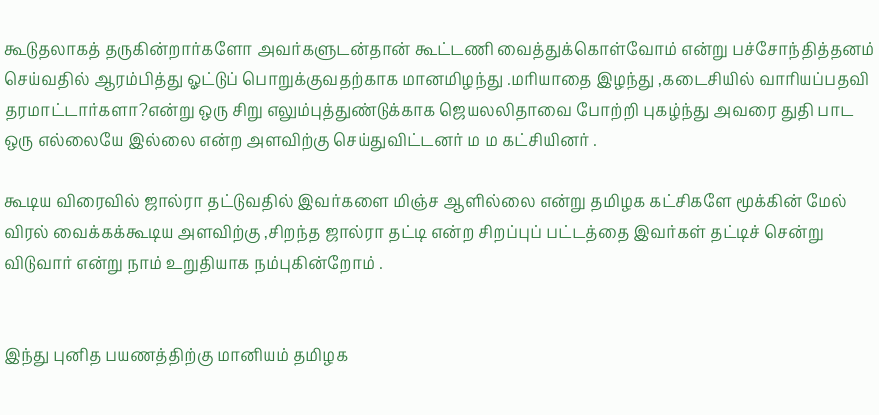கூடுதலாகத் தருகின்றார்களோ அவர்களுடன்தான் கூட்டணி வைத்துக்கொள்வோம் என்று பச்சோந்தித்தனம் செய்வதில் ஆரம்பித்து ஓட்டுப் பொறுக்குவதற்காக மானமிழந்து .மரியாதை இழந்து ,கடைசியில் வாரியப்பதவி தரமாட்டார்களா?என்று ஒரு சிறு எலும்புத்துண்டுக்காக ஜெயலலிதாவை போற்றி புகழ்ந்து அவரை துதி பாட ஒரு எல்லையே இல்லை என்ற அளவிற்கு செய்துவிட்டனர் ம ம கட்சியினர் .

கூடிய விரைவில் ஜால்ரா தட்டுவதில் இவர்களை மிஞ்ச ஆளில்லை என்று தமிழக கட்சிகளே மூக்கின் மேல் விரல் வைக்கக்கூடிய அளவிற்கு ,சிறந்த ஜால்ரா தட்டி என்ற சிறப்புப் பட்டத்தை இவர்கள் தட்டிச் சென்று விடுவார் என்று நாம் உறுதியாக நம்புகின்றோம் .


இந்து புனித பயணத்திற்கு மானியம் தமிழக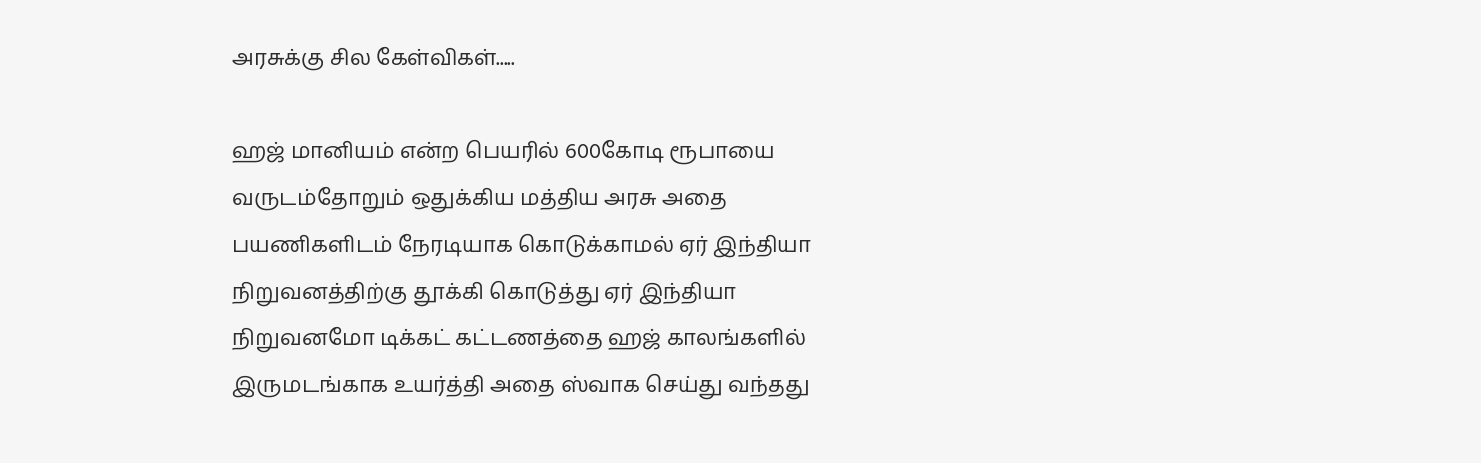அரசுக்கு சில கேள்விகள்.....

ஹஜ் மானியம் என்ற பெயரில் 600கோடி ரூபாயை வருடம்தோறும் ஒதுக்கிய மத்திய அரசு அதை பயணிகளிடம் நேரடியாக கொடுக்காமல் ஏர் இந்தியா நிறுவனத்திற்கு தூக்கி கொடுத்து ஏர் இந்தியா நிறுவனமோ டிக்கட் கட்டணத்தை ஹஜ் காலங்களில் இருமடங்காக உயர்த்தி அதை ஸ்வாக செய்து வந்தது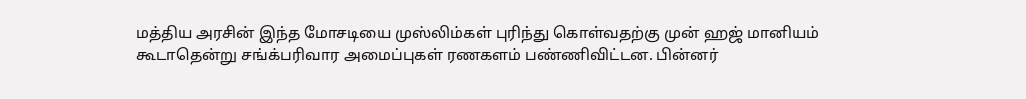மத்திய அரசின் இந்த மோசடியை முஸ்லிம்கள் புரிந்து கொள்வதற்கு முன் ஹஜ் மானியம் கூடாதென்று சங்க்பரிவார அமைப்புகள் ரணகளம் பண்ணிவிட்டன. பின்னர்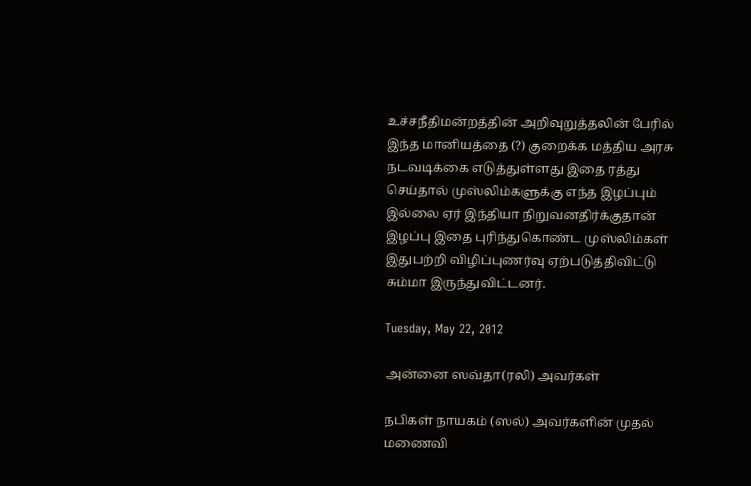உச்சநீதிமன்றத்தின் அறிவுறுத்தலின் பேரில் இந்த மானியத்தை (?) குறைக்க மத்திய அரசு நடவடிக்கை எடுத்துள்ளது இதை ரத்து செய்தால் முஸ்லிம்களுக்கு எந்த இழப்பும் இல்லை ஏர் இந்தியா நிறுவனதிர்க்குதான் இழப்பு இதை புரிந்துகொண்ட முஸ்லிம்கள் இதுபற்றி விழிப்புணர்வு ஏற்படுத்திவிட்டு சும்மா இருந்துவிட்டனர்.

Tuesday, May 22, 2012

அன்னை ஸவ்தா(ரலி) அவர்கள்

நபிகள் நாயகம் (ஸல்) அவர்களின் முதல் மணைவி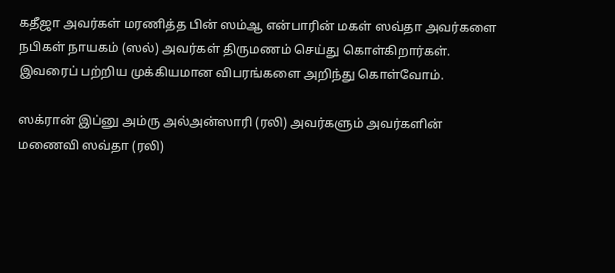கதீஜா அவர்கள் மரணித்த பின் ஸம்ஆ என்பாரின் மகள் ஸவ்தா அவர்களை நபிகள் நாயகம் (ஸல்) அவர்கள் திருமணம் செய்து கொள்கிறார்கள். இவரைப் பற்றிய முக்கியமான விபரங்களை அறிந்து கொள்வோம்.

ஸக்ரான் இப்னு அம்ரு அல்அன்ஸாரி (ரலி) அவர்களும் அவர்களின் மணைவி ஸவ்தா (ரலி)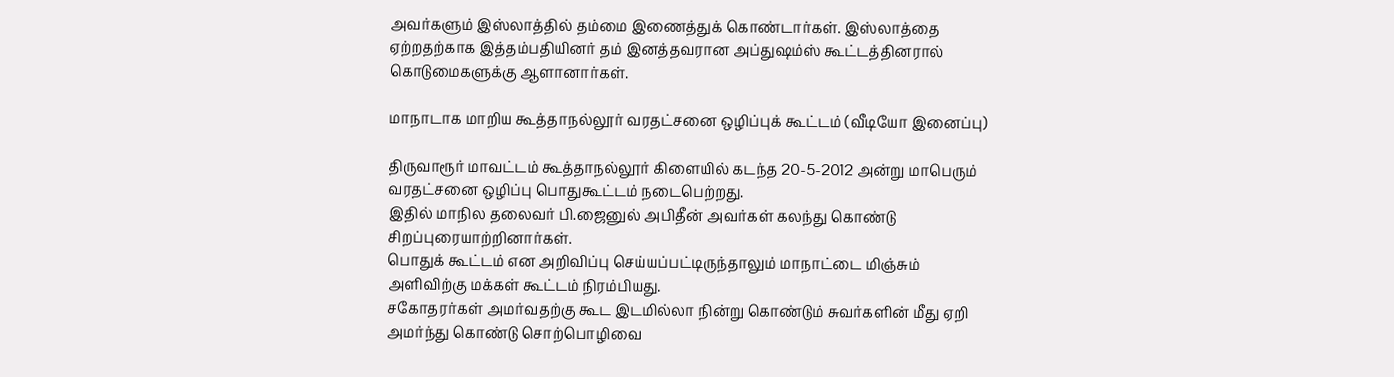அவர்களும் இஸ்லாத்தில் தம்மை இணைத்துக் கொண்டார்கள். இஸ்லாத்தை ஏற்றதற்காக இத்தம்பதியினர் தம் இனத்தவரான அப்துஷம்ஸ் கூட்டத்தினரால் கொடுமைகளுக்கு ஆளானார்கள்.

மாநாடாக மாறிய கூத்தாநல்லூர் வரதட்சனை ஒழிப்புக் கூட்டம் (வீடியோ இனைப்பு)

திருவாரூர் மாவட்டம் கூத்தாநல்லூர் கிளையில் கடந்த 20-5-2012 அன்று மாபெரும் வரதட்சனை ஒழிப்பு பொதுகூட்டம் நடைபெற்றது.
இதில் மாநில தலைவர் பி.ஜைனுல் அபிதீன் அவர்கள் கலந்து கொண்டு சிறப்புரையாற்றினார்கள்.
பொதுக் கூட்டம் என அறிவிப்பு செய்யப்பட்டிருந்தாலும் மாநாட்டை மிஞ்சும் அளிவிற்கு மக்கள் கூட்டம் நிரம்பியது.
சகோதரர்கள் அமர்வதற்கு கூட இடமில்லா நின்று கொண்டும் சுவர்களின் மீது ஏறி அமர்ந்து கொண்டு சொற்பொழிவை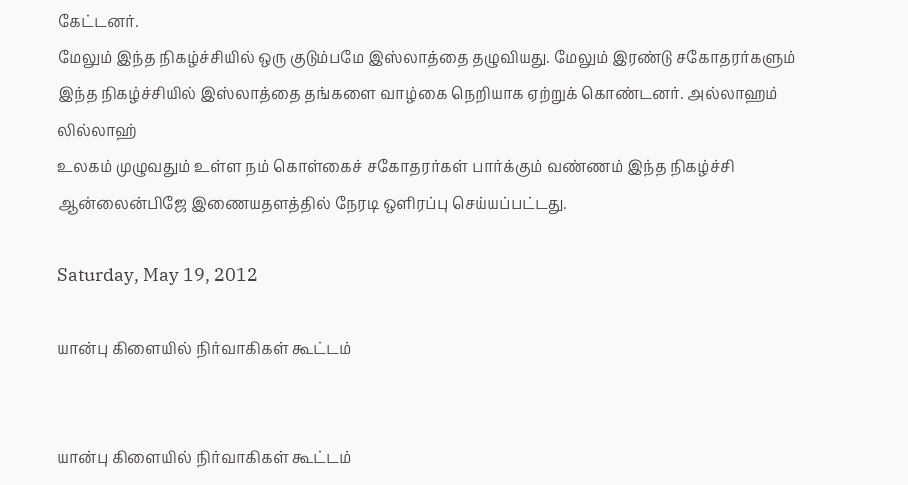கேட்டனர்.
மேலும் இந்த நிகழ்ச்சியில் ஒரு குடும்பமே இஸ்லாத்தை தழுவியது. மேலும் இரண்டு சகோதரர்களும் இந்த நிகழ்ச்சியில் இஸ்லாத்தை தங்களை வாழ்கை நெறியாக ஏற்றுக் கொண்டனர். அல்லாஹம் லில்லாஹ்
உலகம் முழுவதும் உள்ள நம் கொள்கைச் சகோதரர்கள் பார்க்கும் வண்ணம் இந்த நிகழ்ச்சி ஆன்லைன்பிஜே இணையதளத்தில் நேரடி ஒளிரப்பு செய்யப்பட்டது.

Saturday, May 19, 2012

யான்பு கிளையில் நிர்வாகிகள் கூட்டம்


யான்பு கிளையில் நிர்வாகிகள் கூட்டம்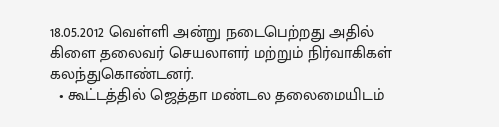18.05.2012 வெள்ளி அன்று நடைபெற்றது அதில் கிளை தலைவர் செயலாளர் மற்றும் நிர்வாகிகள் கலந்துகொண்டனர்.
  • கூட்டத்தில் ஜெத்தா மண்டல தலைமையிடம்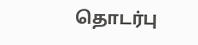தொடர்பு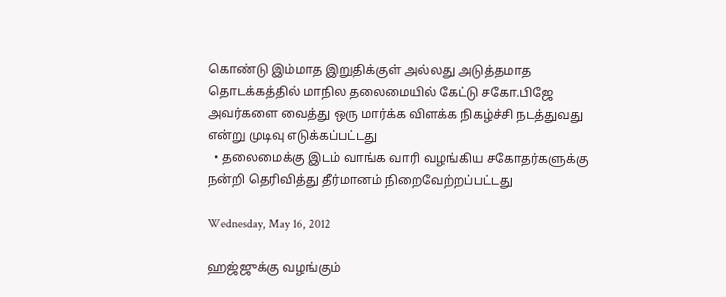கொண்டு இம்மாத இறுதிக்குள் அல்லது அடுத்தமாத தொடக்கத்தில் மாநில தலைமையில் கேட்டு சகோ.பிஜே அவர்களை வைத்து ஒரு மார்க்க விளக்க நிகழ்ச்சி நடத்துவது என்று முடிவு எடுக்கப்பட்டது
  • தலைமைக்கு இடம் வாங்க வாரி வழங்கிய சகோதர்களுக்கு நன்றி தெரிவித்து தீர்மானம் நிறைவேற்றப்பட்டது

Wednesday, May 16, 2012

ஹஜ்ஜுக்கு வழங்கும்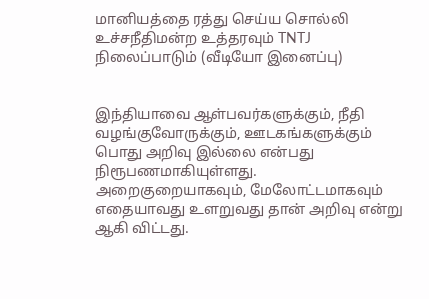மானியத்தை ரத்து செய்ய சொல்லி உச்சநீதிமன்ற உத்தரவும் TNTJ நிலைப்பாடும் (வீடியோ இனைப்பு)


இந்தியாவை ஆள்பவர்களுக்கும், நீதி வழங்குவோருக்கும், ஊடகங்களுக்கும் பொது அறிவு இல்லை என்பது நிரூபணமாகியுள்ளது. அறைகுறையாகவும், மேலோட்டமாகவும் எதையாவது உளறுவது தான் அறிவு என்று ஆகி விட்டது.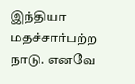இந்தியா மதச்சார்பற்ற நாடு. எனவே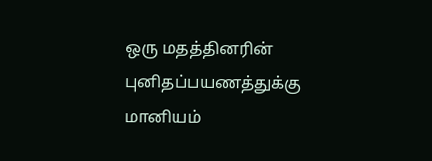ஒரு மதத்தினரின் புனிதப்பயணத்துக்கு மானியம்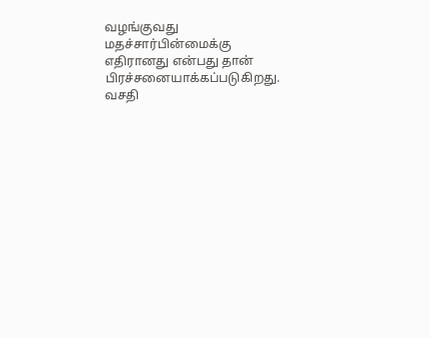வழங்குவது மதச்சார்பின்மைக்கு எதிரானது என்பது தான் பிரச்சனையாக்கப்படுகிறது.
வசதி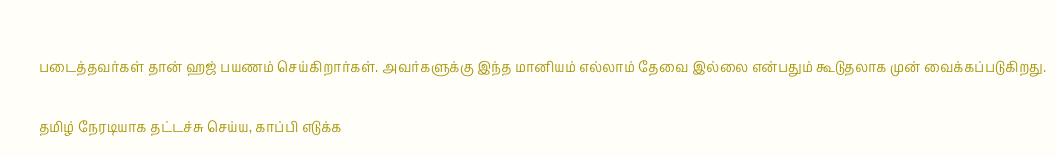படைத்தவர்கள் தான் ஹஜ் பயணம் செய்கிறார்கள். அவர்களுக்கு இந்த மானியம் எல்லாம் தேவை இல்லை என்பதும் கூடுதலாக முன் வைக்கப்படுகிறது.

தமிழ் நேரடியாக தட்டச்சு செய்ய, காப்பி எடுக்க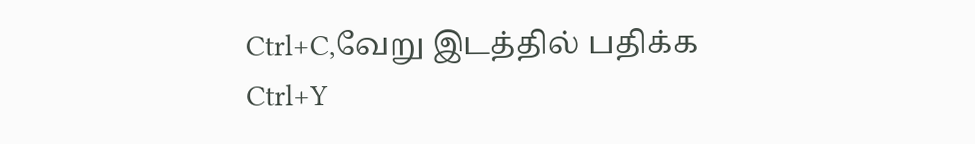Ctrl+C,வேறு இடத்தில் பதிக்க Ctrl+Y